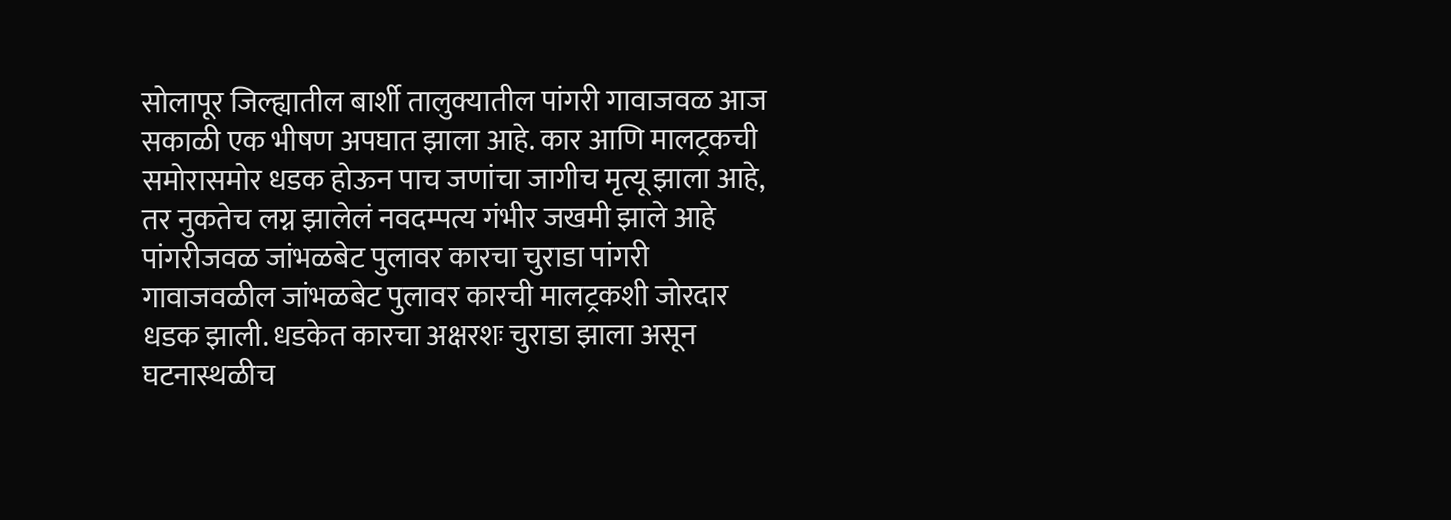सोलापूर जिल्ह्यातील बार्शी तालुक्यातील पांगरी गावाजवळ आज सकाळी एक भीषण अपघात झाला आहे. कार आणि मालट्रकची समोरासमोर धडक होऊन पाच जणांचा जागीच मृत्यू झाला आहे, तर नुकतेच लग्न झालेलं नवदम्पत्य गंभीर जखमी झाले आहे पांगरीजवळ जांभळबेट पुलावर कारचा चुराडा पांगरी गावाजवळील जांभळबेट पुलावर कारची मालट्रकशी जोरदार धडक झाली. धडकेत कारचा अक्षरशः चुराडा झाला असून घटनास्थळीच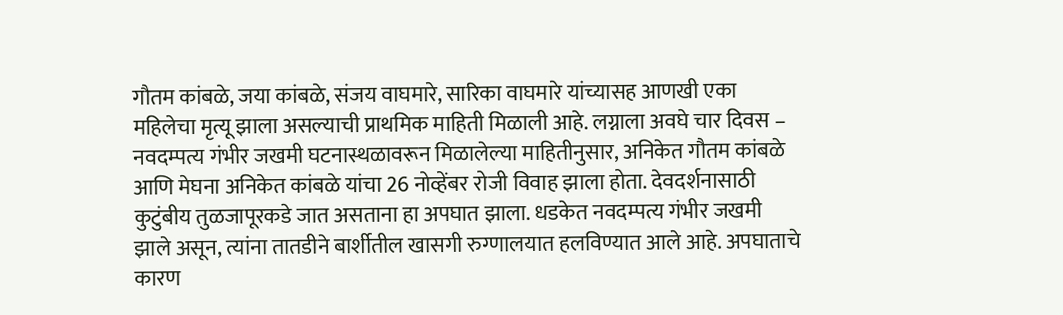गौतम कांबळे, जया कांबळे, संजय वाघमारे, सारिका वाघमारे यांच्यासह आणखी एका महिलेचा मृत्यू झाला असल्याची प्राथमिक माहिती मिळाली आहे. लग्नाला अवघे चार दिवस – नवदम्पत्य गंभीर जखमी घटनास्थळावरून मिळालेल्या माहितीनुसार, अनिकेत गौतम कांबळे आणि मेघना अनिकेत कांबळे यांचा 26 नोव्हेंबर रोजी विवाह झाला होता. देवदर्शनासाठी कुटुंबीय तुळजापूरकडे जात असताना हा अपघात झाला. धडकेत नवदम्पत्य गंभीर जखमी झाले असून, त्यांना तातडीने बार्शीतील खासगी रुग्णालयात हलविण्यात आले आहे. अपघाताचे कारण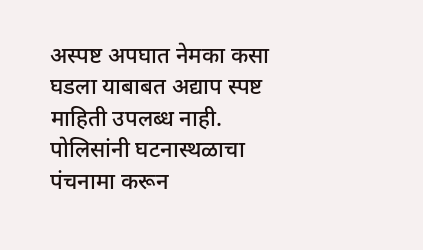अस्पष्ट अपघात नेमका कसा घडला याबाबत अद्याप स्पष्ट माहिती उपलब्ध नाही. पोलिसांनी घटनास्थळाचा पंचनामा करून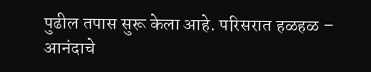पुढील तपास सुरू केला आहे. परिसरात हळहळ – आनंदाचे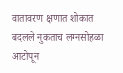वातावरण क्षणात शोकात बदलले नुकताच लग्नसोहळा आटोपून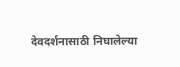देवदर्शनासाठी निघालेल्या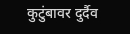कुटुंबावर दुर्दैव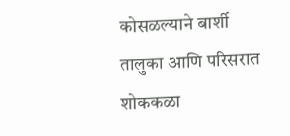कोसळल्याने बार्शी तालुका आणि परिसरात शोककळा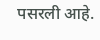पसरली आहे.